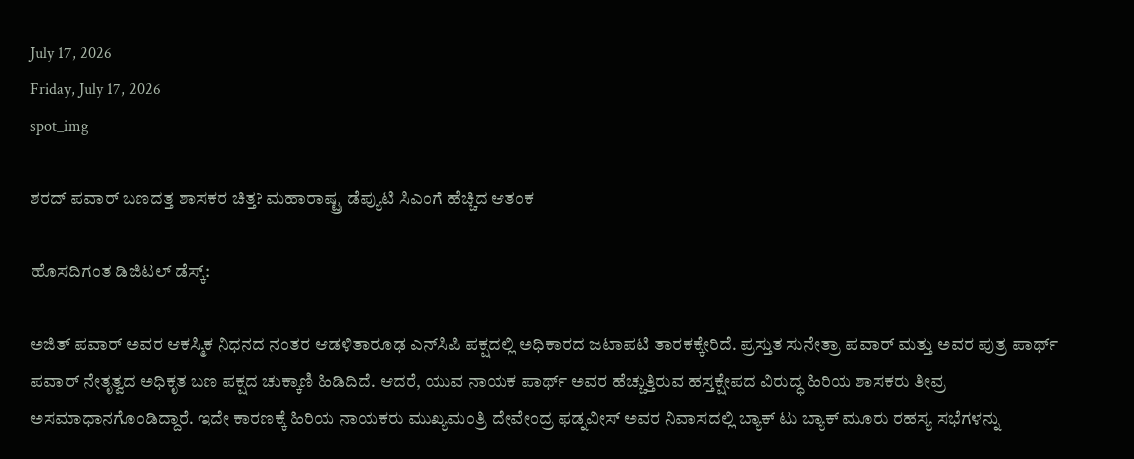July 17, 2026
Friday, July 17, 2026
spot_img

ಶರದ್ ಪವಾರ್ ಬಣದತ್ತ ಶಾಸಕರ ಚಿತ್ತ? ಮಹಾರಾಷ್ಟ್ರ ಡೆಪ್ಯುಟಿ ಸಿಎಂಗೆ ಹೆಚ್ಚಿದ ಆತಂಕ

ಹೊಸದಿಗಂತ ಡಿಜಿಟಲ್ ಡೆಸ್ಕ್:

ಅಜಿತ್ ಪವಾರ್ ಅವರ ಆಕಸ್ಮಿಕ ನಿಧನದ ನಂತರ ಆಡಳಿತಾರೂಢ ಎನ್‌ಸಿಪಿ ಪಕ್ಷದಲ್ಲಿ ಅಧಿಕಾರದ ಜಟಾಪಟಿ ತಾರಕಕ್ಕೇರಿದೆ. ಪ್ರಸ್ತುತ ಸುನೇತ್ರಾ ಪವಾರ್ ಮತ್ತು ಅವರ ಪುತ್ರ ಪಾರ್ಥ್ ಪವಾರ್ ನೇತೃತ್ವದ ಅಧಿಕೃತ ಬಣ ಪಕ್ಷದ ಚುಕ್ಕಾಣಿ ಹಿಡಿದಿದೆ. ಆದರೆ, ಯುವ ನಾಯಕ ಪಾರ್ಥ್ ಅವರ ಹೆಚ್ಚುತ್ತಿರುವ ಹಸ್ತಕ್ಷೇಪದ ವಿರುದ್ಧ ಹಿರಿಯ ಶಾಸಕರು ತೀವ್ರ ಅಸಮಾಧಾನಗೊಂಡಿದ್ದಾರೆ. ಇದೇ ಕಾರಣಕ್ಕೆ ಹಿರಿಯ ನಾಯಕರು ಮುಖ್ಯಮಂತ್ರಿ ದೇವೇಂದ್ರ ಫಡ್ನವೀಸ್ ಅವರ ನಿವಾಸದಲ್ಲಿ ಬ್ಯಾಕ್ ಟು ಬ್ಯಾಕ್ ಮೂರು ರಹಸ್ಯ ಸಭೆಗಳನ್ನು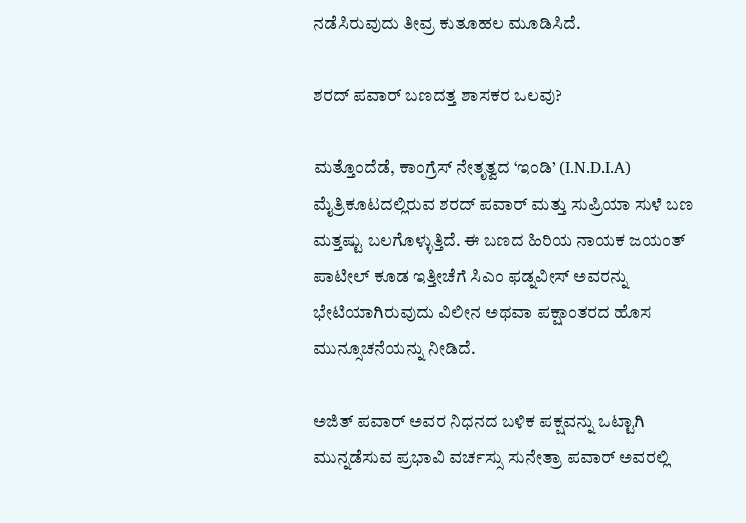ನಡೆಸಿರುವುದು ತೀವ್ರ ಕುತೂಹಲ ಮೂಡಿಸಿದೆ.

ಶರದ್ ಪವಾರ್ ಬಣದತ್ತ ಶಾಸಕರ ಒಲವು?

ಮತ್ತೊಂದೆಡೆ, ಕಾಂಗ್ರೆಸ್ ನೇತೃತ್ವದ ‘ಇಂಡಿ’ (I.N.D.I.A) ಮೈತ್ರಿಕೂಟದಲ್ಲಿರುವ ಶರದ್ ಪವಾರ್ ಮತ್ತು ಸುಪ್ರಿಯಾ ಸುಳೆ ಬಣ ಮತ್ತಷ್ಟು ಬಲಗೊಳ್ಳುತ್ತಿದೆ. ಈ ಬಣದ ಹಿರಿಯ ನಾಯಕ ಜಯಂತ್ ಪಾಟೀಲ್ ಕೂಡ ಇತ್ತೀಚೆಗೆ ಸಿಎಂ ಫಡ್ನವೀಸ್ ಅವರನ್ನು ಭೇಟಿಯಾಗಿರುವುದು ವಿಲೀನ ಅಥವಾ ಪಕ್ಷಾಂತರದ ಹೊಸ ಮುನ್ಸೂಚನೆಯನ್ನು ನೀಡಿದೆ.

ಅಜಿತ್ ಪವಾರ್ ಅವರ ನಿಧನದ ಬಳಿಕ ಪಕ್ಷವನ್ನು ಒಟ್ಟಾಗಿ ಮುನ್ನಡೆಸುವ ಪ್ರಭಾವಿ ವರ್ಚಸ್ಸು ಸುನೇತ್ರಾ ಪವಾರ್ ಅವರಲ್ಲಿ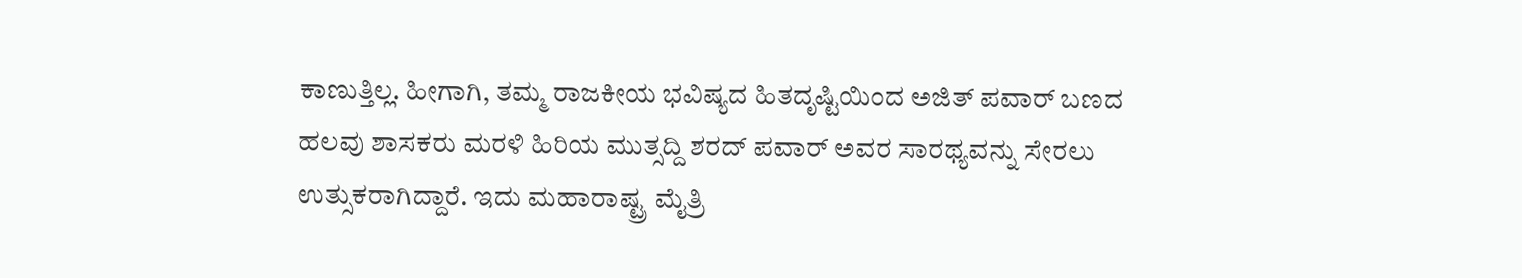ಕಾಣುತ್ತಿಲ್ಲ. ಹೀಗಾಗಿ, ತಮ್ಮ ರಾಜಕೀಯ ಭವಿಷ್ಯದ ಹಿತದೃಷ್ಟಿಯಿಂದ ಅಜಿತ್ ಪವಾರ್ ಬಣದ ಹಲವು ಶಾಸಕರು ಮರಳಿ ಹಿರಿಯ ಮುತ್ಸದ್ದಿ ಶರದ್ ಪವಾರ್ ಅವರ ಸಾರಥ್ಯವನ್ನು ಸೇರಲು ಉತ್ಸುಕರಾಗಿದ್ದಾರೆ. ಇದು ಮಹಾರಾಷ್ಟ್ರ ಮೈತ್ರಿ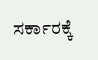ಸರ್ಕಾರಕ್ಕೆ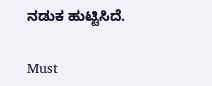ನಡುಕ ಹುಟ್ಟಿಸಿದೆ.

Must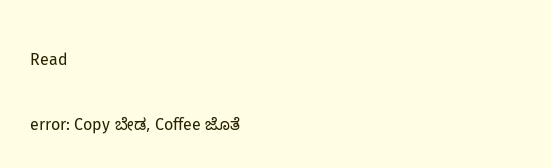Read

error: Copy ಬೇಡ, Coffee ಜೊತೆ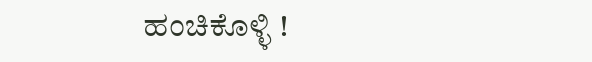ಹಂಚಿಕೊಳ್ಳಿ !